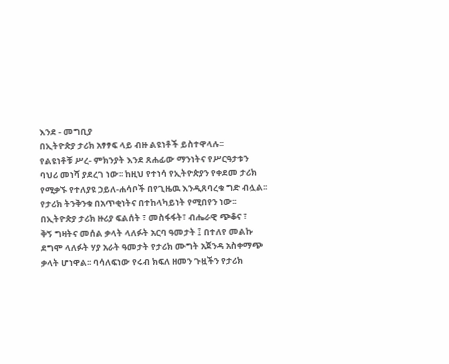እንደ - መግቢያ
በኢትዮጵያ ታሪክ አፃፃፍ ላይ ብዙ ልዩነቶች ይስተዋላሉ፡፡
የልዩነቶቹ ሥረ- ምክንያት እንደ ጸሐፊው ማንነትና የሥርዓታቱን
ባህሪ መነሻ ያደረገ ነው፡፡ ከዚህ የተነሳ የኢትዮጵያን የቀደመ ታሪክ
የሚቃኙ የተለያዩ ኃይለ-ሐሳቦች በየጊዜዉ እንዲጸባረቁ ግድ ብሏል፡፡
የታሪክ ትንቅንቁ በአጥቂነትና በተከላካይነት የሚበየን ነው፡፡
በኢትዮጵያ ታሪክ ዙሪያ ፍልሰት ፣ መስፋፋት፣ ብሔራዊ ጭቆና ፣
ቅኝ ግዛትና መሰል ቃላት ላለፉት አርባ ዓመታት ፤ በተለየ መልኩ
ደግሞ ላለፉት ሃያ አራት ዓመታት የታሪክ ሙግት አጀንዳ አስቀማጭ
ቃላት ሆነዋል፡፡ ባሳለፍነው የሩብ ክፍለ ዘመን ጉዟችን የታሪክ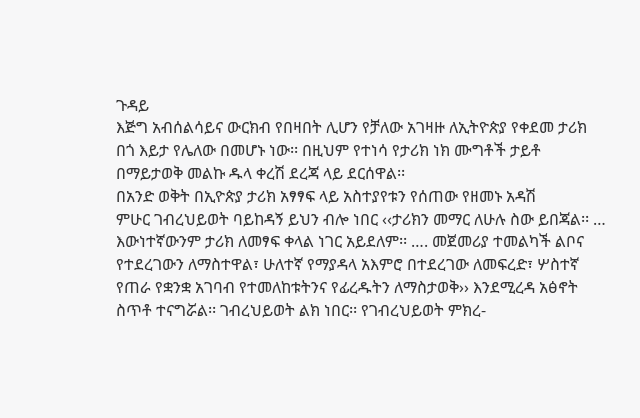ጉዳይ
እጅግ አብሰልሳይና ውርክብ የበዛበት ሊሆን የቻለው አገዛዙ ለኢትዮጵያ የቀደመ ታሪክ
በጎ እይታ የሌለው በመሆኑ ነው፡፡ በዚህም የተነሳ የታሪክ ነክ ሙግቶች ታይቶ
በማይታወቅ መልኩ ዱላ ቀረሽ ደረጃ ላይ ደርሰዋል፡፡
በአንድ ወቅት በኢዮጵያ ታሪክ አፃፃፍ ላይ አስተያየቱን የሰጠው የዘመኑ አዳሽ
ምሁር ገብረህይወት ባይከዳኝ ይህን ብሎ ነበር ‹‹ታሪክን መማር ለሁሉ ስው ይበጃል፡፡ …
እውነተኛውንም ታሪክ ለመፃፍ ቀላል ነገር አይደለም፡፡ …. መጀመሪያ ተመልካች ልቦና
የተደረገውን ለማስተዋል፣ ሁለተኛ የማያዳላ አእምሮ በተደረገው ለመፍረድ፣ ሦስተኛ
የጠራ የቋንቋ አገባብ የተመለከቱትንና የፊረዱትን ለማስታወቅ›› እንደሚረዳ አፅኖት
ስጥቶ ተናግሯል፡፡ ገብረህይወት ልክ ነበር፡፡ የገብረህይወት ምክረ-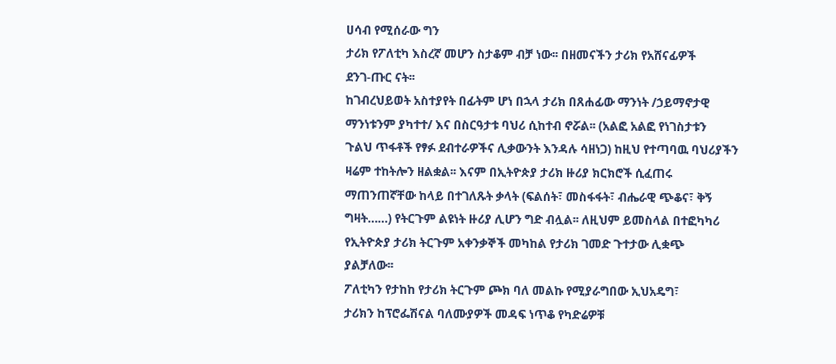ሀሳብ የሚሰራው ግን
ታሪክ የፖለቲካ እስረኛ መሆን ስታቆም ብቻ ነው፡፡ በዘመናችን ታሪክ የአሸናፊዎች
ደንገ-ጡር ናት፡፡
ከገብረህይወት አስተያየት በፊትም ሆነ በኋላ ታሪክ በጸሐፊው ማንነት /ኃይማኖታዊ
ማንነቱንም ያካተተ/ እና በስርዓታቱ ባህሪ ሲከተብ ኖሯል፡፡ (አልፎ አልፎ የነገስታቱን
ጉልህ ጥፋቶች የፃፉ ደብተራዎችና ሊቃውንት እንዳሉ ሳዘነጋ) ከዚህ የተጣባዉ ባህሪያችን
ዛሬም ተከትሎን ዘልቋል፡፡ እናም በኢትዮጵያ ታሪክ ዙሪያ ክርክሮች ሲፈጠሩ
ማጠንጠኛቸው ከላይ በተገለጹት ቃላት (ፍልሰት፣ መስፋፋት፣ ብሔራዊ ጭቆና፣ ቅኝ
ግዛት……) የትርጉም ልዩነት ዙሪያ ሊሆን ግድ ብሏል፡፡ ለዚህም ይመስላል በተፎካካሪ
የኢትዮጵያ ታሪክ ትርጉም አቀንቃኞች መካከል የታሪክ ገመድ ጉተታው ሊቋጭ
ያልቻለው፡፡
ፖለቲካን የታከከ የታሪክ ትርጉም ጮክ ባለ መልኩ የሚያራግበው ኢህአዴግ፣
ታሪክን ከፕሮፌሽናል ባለሙያዎች መዳፍ ነጥቆ የካድሬዎቹ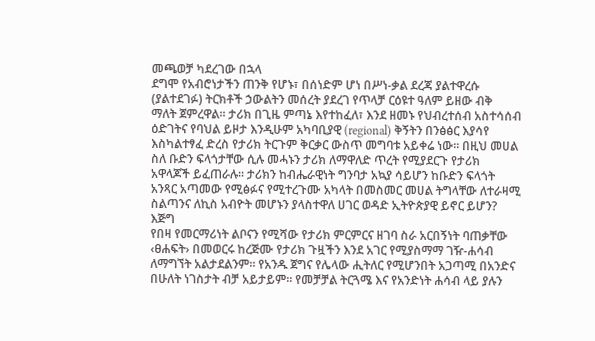መጫወቻ ካደረገው በኋላ
ደግሞ የአብሮነታችን ጠንቅ የሆኑ፣ በሰነድም ሆነ በሥነ-ቃል ደረጃ ያልተዋረሱ
(ያልተደገፉ) ትርክቶች ኃውልትን መሰረት ያደረገ የጥላቻ ርዕዩተ ዓለም ይዘው ብቅ
ማለት ጀምረዋል፡፡ ታሪክ በጊዜ ምጣኔ እየተከፈለ፣ እንደ ዘመኑ የህብረተሰብ አስተሳሰብ
ዕድገትና የባህል ይዞታ እንዲሁም አካባቢያዊ (regional) ቅኝትን በንፅፅር እያሳየ
እስካልተፃፈ ድረስ የታሪክ ትርጉም ቅርቃር ውስጥ መግባቱ አይቀሬ ነው፡፡ በዚህ መሀል
ስለ ቡድን ፍላጎታቸው ሲሉ መሓኑን ታሪክ ለማዋለድ ጥረት የሚያደርጉ የታሪክ
አዋላጆች ይፈጠራሉ፡፡ ታሪክን ከብሔራዊነት ግንባታ አኳያ ሳይሆን ከቡድን ፍላጎት
አንጻር አጣመው የሚፅፉና የሚተረጉሙ አካላት በመስመር መሀል ትግላቸው ለተራዛሚ
ስልጣንና ለኪስ አብዮት መሆኑን ያላስተዋለ ሀገር ወዳድ ኢትዮጵያዊ ይኖር ይሆን? እጅግ
የበዛ የመርማሪነት ልቦናን የሚሻው የታሪክ ምርምርና ዘገባ ስራ አርበኝነት ባጠቃቸው
‹ፀሐፍት› በመወርሩ ከረጅሙ የታሪክ ጉዟችን እንደ አገር የሚያስማማ ገዥ-ሐሳብ
ለማግኘት አልታደልንም፡፡ የአንዱ ጀግና የሌላው ሒትለር የሚሆንበት አጋጣሚ በአንድና
በሁለት ነገስታት ብቻ አይታይም፡፡ የመቻቻል ትርጓሜ እና የአንድነት ሐሳብ ላይ ያሉን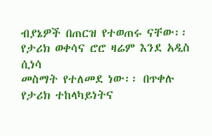ብያኔዎች በጠርዝ የተወጠሩ ናቸው፡፡ የታሪክ ወቀሳና ሮሮ ዛሬም እንደ አዲስ ሲነሳ
መስማት የተለመደ ነው፡፡ በጥቀሉ የታሪክ ተከላካይነትና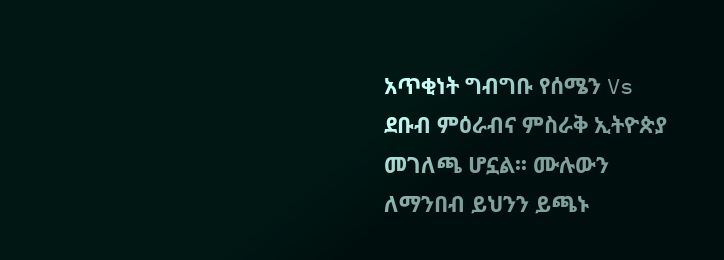አጥቂነት ግብግቡ የሰሜን Vs
ደቡብ ምዕራብና ምስራቅ ኢትዮጵያ መገለጫ ሆኗል፡፡ ሙሉውን ለማንበብ ይህንን ይጫኑ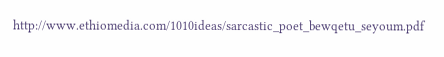http://www.ethiomedia.com/1010ideas/sarcastic_poet_bewqetu_seyoum.pdf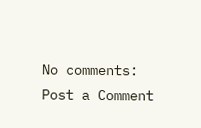No comments:
Post a Comment